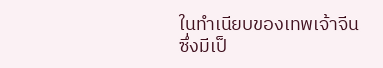ในทำเนียบของเทพเจ้าจีน
ซึ่งมีเป็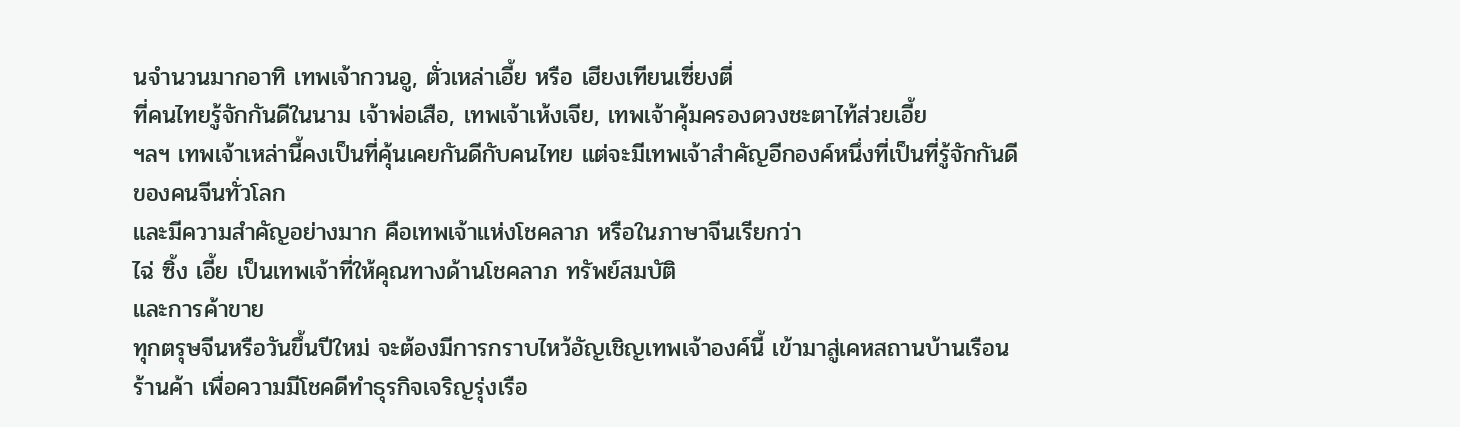นจำนวนมากอาทิ เทพเจ้ากวนอู, ตั่วเหล่าเอี้ย หรือ เฮียงเทียนเซี่ยงตี่
ที่คนไทยรู้จักกันดีในนาม เจ้าพ่อเสือ, เทพเจ้าเห้งเจีย, เทพเจ้าคุ้มครองดวงชะตาไท้ส่วยเอี้ย
ฯลฯ เทพเจ้าเหล่านี้คงเป็นที่คุ้นเคยกันดีกับคนไทย แต่จะมีเทพเจ้าสำคัญอีกองค์หนึ่งที่เป็นที่รู้จักกันดีของคนจีนทั่วโลก
และมีความสำคัญอย่างมาก คือเทพเจ้าแห่งโชคลาภ หรือในภาษาจีนเรียกว่า
ไฉ่ ซิ้ง เอี้ย เป็นเทพเจ้าที่ให้คุณทางด้านโชคลาภ ทรัพย์สมบัติ
และการค้าขาย
ทุกตรุษจีนหรือวันขึ้นปีใหม่ จะต้องมีการกราบไหว้อัญเชิญเทพเจ้าองค์นี้ เข้ามาสู่เคหสถานบ้านเรือนร้านค้า เพื่อความมีโชคดีทำธุรกิจเจริญรุ่งเรือ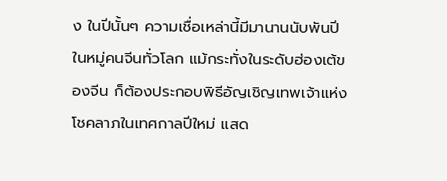ง ในปีนั้นๆ ความเชื่อเหล่านี้มีมานานนับพันปี ในหมู่คนจีนทั่วโลก แม้กระทั่งในระดับฮ่องเต้ของจีน ก็ต้องประกอบพิธีอัญเชิญเทพเจ้าแห่งโชคลาภในเทศกาลปีใหม่ แสด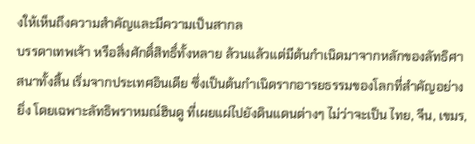งให้เห็นถึงความสำคัญและมีความเป็นสากล
บรรดาเทพเจ้า หรือสิ่งศักดิ์สิทธิ์ทั้งหลาย ล้วนแล้วแต่มีต้นกำเนิดมาจากหลักของลัทธิศาสนาทั้งสิ้น เริ่มจากประเทศอินเดีย ซึ่งเป็นต้นกำเนิดรากอารยธรรมของโลกที่สำคัญอย่างยิ่ง โดยเฉพาะลัทธิพราหมณ์ฮินดู ที่เผยแผ่ไปยังดินแดนต่างๆ ไม่ว่าจะเป็น ไทย, จีน, เขมร,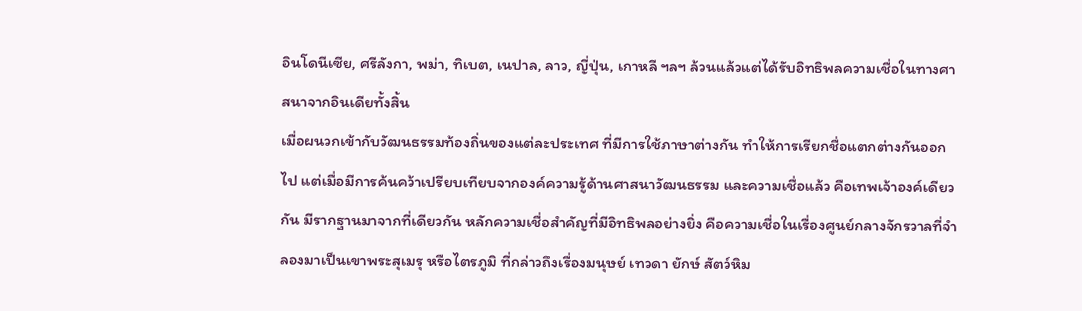อินโดนีเซีย, ศรีลังกา, พม่า, ทิเบต, เนปาล, ลาว, ญี่ปุ่น, เกาหลี ฯลฯ ล้วนแล้วแต่ได้รับอิทธิพลความเชื่อในทางศาสนาจากอินเดียทั้งสิ้น
เมื่อผนวกเข้ากับวัฒนธรรมท้องถิ่นของแต่ละประเทศ ที่มีการใช้ภาษาต่างกัน ทำให้การเรียกชื่อแตกต่างกันออกไป แต่เมื่อมีการค้นคว้าเปรียบเทียบจากองค์ความรู้ด้านศาสนาวัฒนธรรม และความเชื่อแล้ว คือเทพเจ้าองค์เดียวกัน มีรากฐานมาจากที่เดียวกัน หลักความเชื่อสำคัญที่มีอิทธิพลอย่างยิ่ง คือความเชื่อในเรื่องศูนย์กลางจักรวาลที่จำลองมาเป็นเขาพระสุเมรุ หรือไตรภูมิ ที่กล่าวถึงเรื่องมนุษย์ เทวดา ยักษ์ สัตว์หิม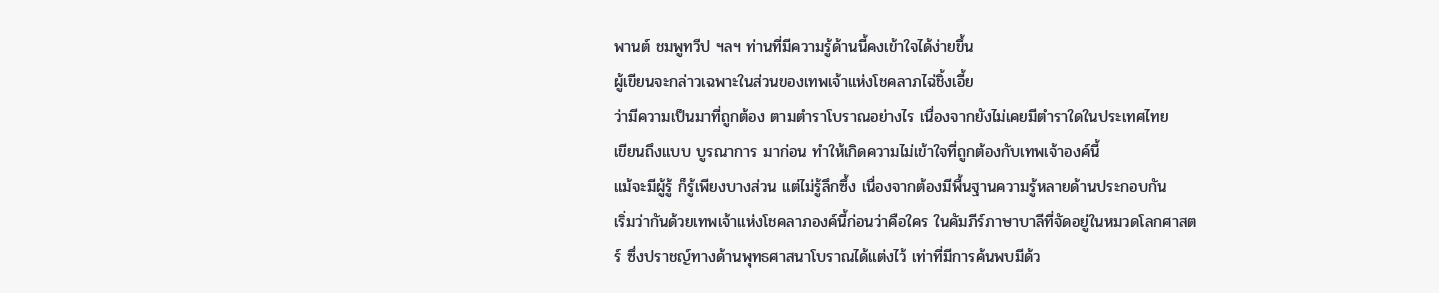พานต์ ชมพูทวีป ฯลฯ ท่านที่มีความรู้ด้านนี้คงเข้าใจได้ง่ายขึ้น
ผู้เขียนจะกล่าวเฉพาะในส่วนของเทพเจ้าแห่งโชคลาภไฉ่ชิ้งเอี้ย
ว่ามีความเป็นมาที่ถูกต้อง ตามตำราโบราณอย่างไร เนื่องจากยังไม่เคยมีตำราใดในประเทศไทย
เขียนถึงแบบ บูรณาการ มาก่อน ทำให้เกิดความไม่เข้าใจที่ถูกต้องกับเทพเจ้าองค์นี้
แม้จะมีผู้รู้ ก็รู้เพียงบางส่วน แต่ไม่รู้ลึกซึ้ง เนื่องจากต้องมีพื้นฐานความรู้หลายด้านประกอบกัน
เริ่มว่ากันด้วยเทพเจ้าแห่งโชคลาภองค์นี้ก่อนว่าคือใคร ในคัมภีร์ภาษาบาลีที่จัดอยู่ในหมวดโลกศาสตร์ ซึ่งปราชญ์ทางด้านพุทธศาสนาโบราณได้แต่งไว้ เท่าที่มีการค้นพบมีด้ว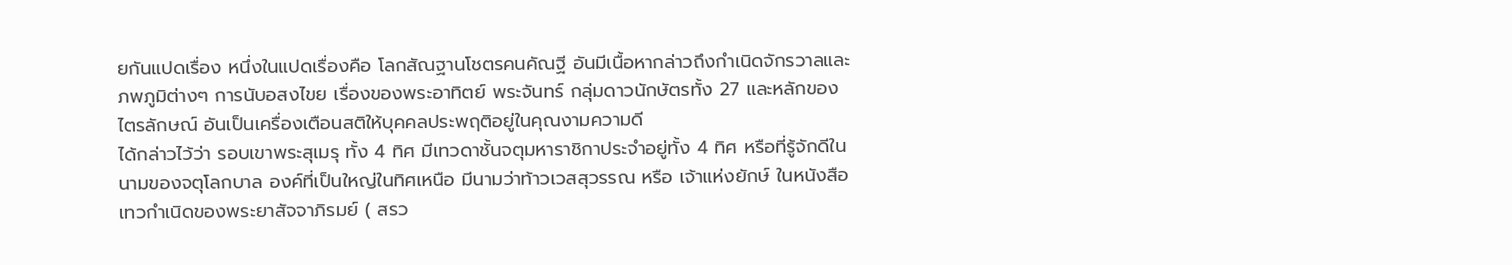ยกันแปดเรื่อง หนึ่งในแปดเรื่องคือ โลกสัณฐานโชตรคนคัณฐี อันมีเนื้อหากล่าวถึงกำเนิดจักรวาลและภพภูมิต่างๆ การนับอสงไขย เรื่องของพระอาทิตย์ พระจันทร์ กลุ่มดาวนักษัตรทั้ง 27 และหลักของไตรลักษณ์ อันเป็นเครื่องเตือนสติให้บุคคลประพฤติอยู่ในคุณงามความดี
ได้กล่าวไว้ว่า รอบเขาพระสุเมรุ ทั้ง 4 ทิศ มีเทวดาชั้นจตุมหาราชิกาประจำอยู่ทั้ง 4 ทิศ หรือที่รู้จักดีในนามของจตุโลกบาล องค์ที่เป็นใหญ่ในทิศเหนือ มีนามว่าท้าวเวสสุวรรณ หรือ เจ้าแห่งยักษ์ ในหนังสือเทวกำเนิดของพระยาสัจจาภิรมย์ ( สรว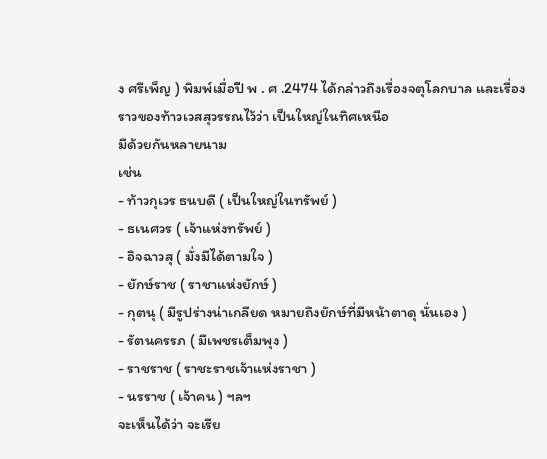ง ศรีเพ็ญ ) พิมพ์เมื่อปี พ . ศ .2474 ได้กล่าวถึงเรื่องจตุโลกบาล และเรื่องราวของท้าวเวสสุวรรณไว้ว่า เป็นใหญ่ในทิศเหนือ
มีด้วยกันหลายนาม
เช่น
- ท้าวกุเวร ธนบดี ( เป็นใหญ่ในทรัพย์ )
- ธเนศวร ( เจ้าแห่งทรัพย์ )
- อิจฉาวสุ ( มั่งมีได้ตามใจ )
- ยักษ์ราช ( ราชาแห่งยักษ์ )
- กุตนุ ( มีรูปร่างน่าเกลียด หมายถึงยักษ์ที่มีหน้าตาดุ นั่นเอง )
- รัตนครรภ ( มีเพชรเต็มพุง )
- ราชราช ( ราชะราชเจ้าแห่งราชา )
- นรราช ( เจ้าคน ) ฯลฯ
จะเห็นได้ว่า จะเรีย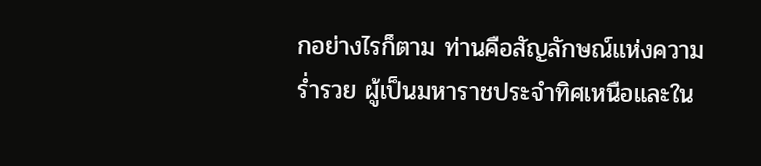กอย่างไรก็ตาม ท่านคือสัญลักษณ์แห่งความร่ำรวย ผู้เป็นมหาราชประจำทิศเหนือและใน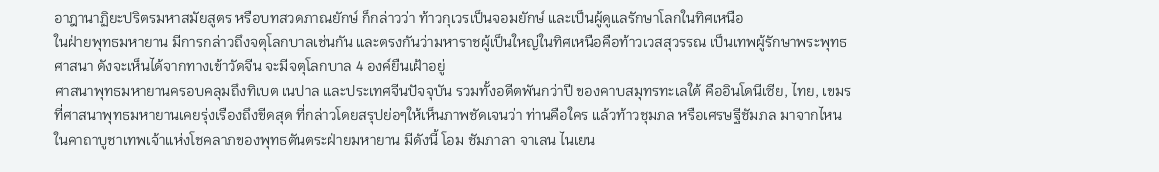อาฎานาฏิยะปริตรมหาสมัยสูตร หรือบทสวดภาณยักษ์ ก็กล่าวว่า ท้าวกุเวรเป็นจอมยักษ์ และเป็นผู้ดูแลรักษาโลกในทิศเหนือ
ในฝ่ายพุทธมหายาน มีการกล่าวถึงจตุโลกบาลเช่นกัน และตรงกันว่ามหาราชผู้เป็นใหญ่ในทิศเหนือคือท้าวเวสสุวรรณ เป็นเทพผู้รักษาพระพุทธศาสนา ดังจะเห็นได้จากทางเข้าวัดจีน จะมีจตุโลกบาล 4 องค์ยืนเฝ้าอยู่
ศาสนาพุทธมหายานครอบคลุมถึงทิเบต เนปาล และประเทศจีนปัจจุบัน รวมทั้งอดีตพันกว่าปี ของคาบสมุทรทะเลใต้ คืออินโดนีเซีย, ไทย, เขมร ที่ศาสนาพุทธมหายานเคยรุ่งเรืองถึงขีดสุด ที่กล่าวโดยสรุปย่อๆให้เห็นภาพชัดเจนว่า ท่านคือใคร แล้วท้าวชุมภล หรือเศรษฐีชัมภล มาจากไหน
ในคาถาบูชาเทพเจ้าแห่งโชคลาภของพุทธตันตระฝ่ายมหายาน มีดังนี้ โอม ชัมภาลา จาเลน ไนเยน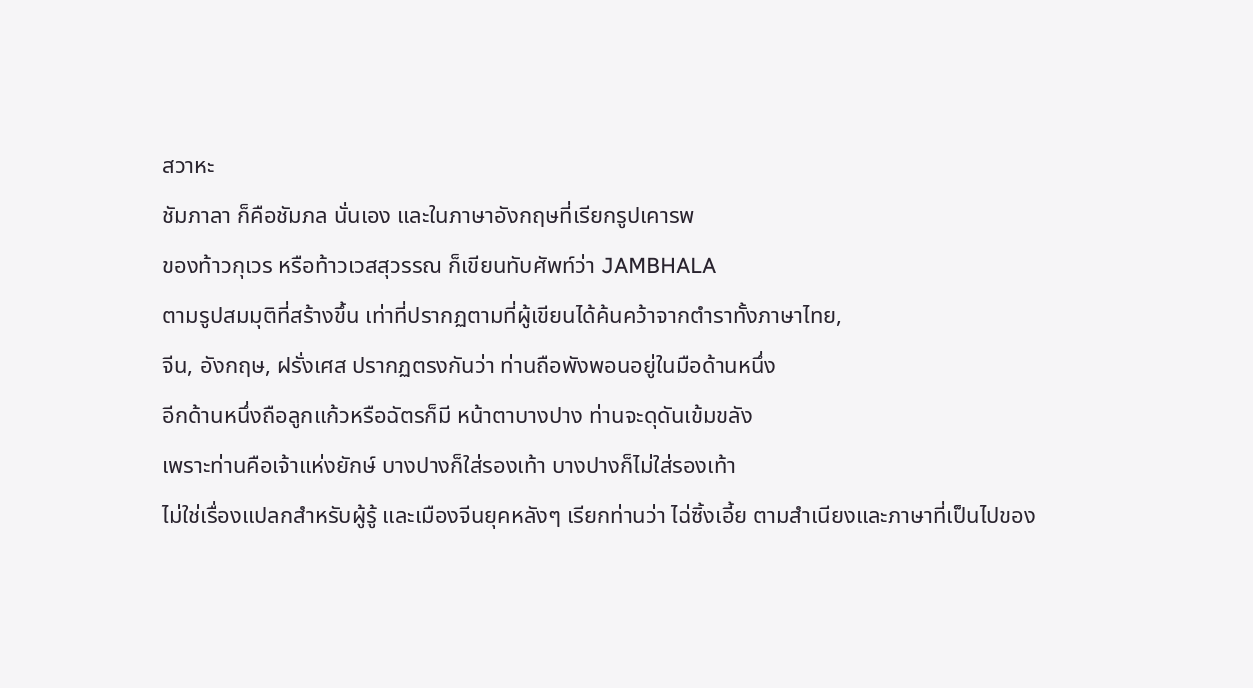สวาหะ
ชัมภาลา ก็คือชัมภล นั่นเอง และในภาษาอังกฤษที่เรียกรูปเคารพ
ของท้าวกุเวร หรือท้าวเวสสุวรรณ ก็เขียนทับศัพท์ว่า JAMBHALA
ตามรูปสมมุติที่สร้างขึ้น เท่าที่ปรากฏตามที่ผู้เขียนได้ค้นคว้าจากตำราทั้งภาษาไทย,
จีน, อังกฤษ, ฝรั่งเศส ปรากฏตรงกันว่า ท่านถือพังพอนอยู่ในมือด้านหนึ่ง
อีกด้านหนึ่งถือลูกแก้วหรือฉัตรก็มี หน้าตาบางปาง ท่านจะดุดันเข้มขลัง
เพราะท่านคือเจ้าแห่งยักษ์ บางปางก็ใส่รองเท้า บางปางก็ไม่ใส่รองเท้า
ไม่ใช่เรื่องแปลกสำหรับผู้รู้ และเมืองจีนยุคหลังๆ เรียกท่านว่า ไฉ่ซิ้งเอี้ย ตามสำเนียงและภาษาที่เป็นไปของ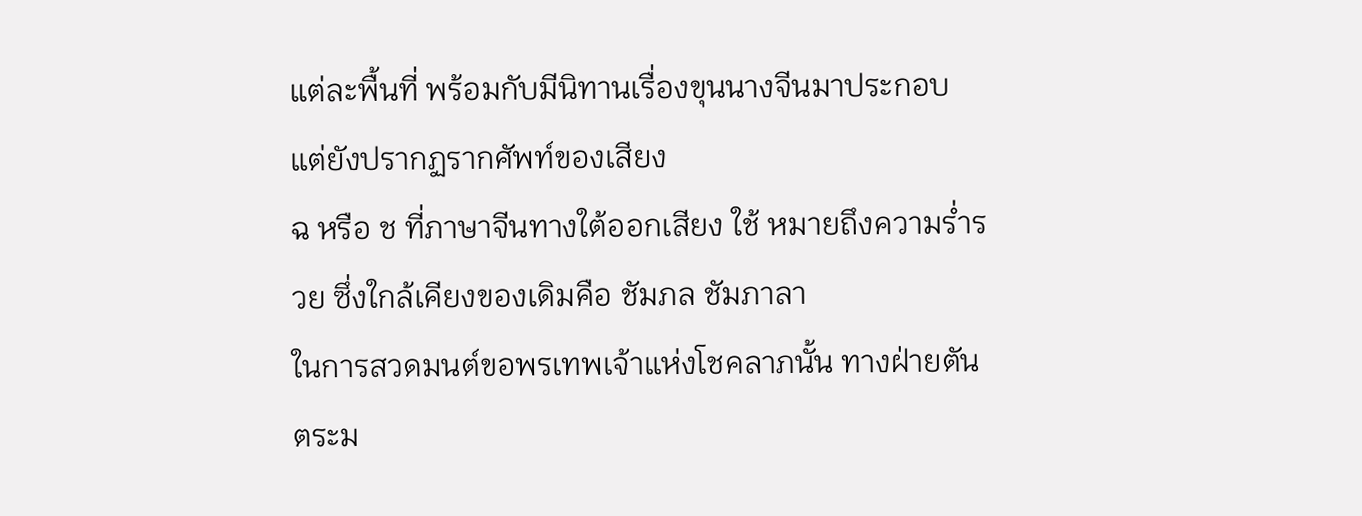แต่ละพื้นที่ พร้อมกับมีนิทานเรื่องขุนนางจีนมาประกอบ แต่ยังปรากฏรากศัพท์ของเสียง
ฉ หรือ ช ที่ภาษาจีนทางใต้ออกเสียง ใช้ หมายถึงความร่ำรวย ซึ่งใกล้เคียงของเดิมคือ ชัมภล ชัมภาลา
ในการสวดมนต์ขอพรเทพเจ้าแห่งโชคลาภนั้น ทางฝ่ายตันตระม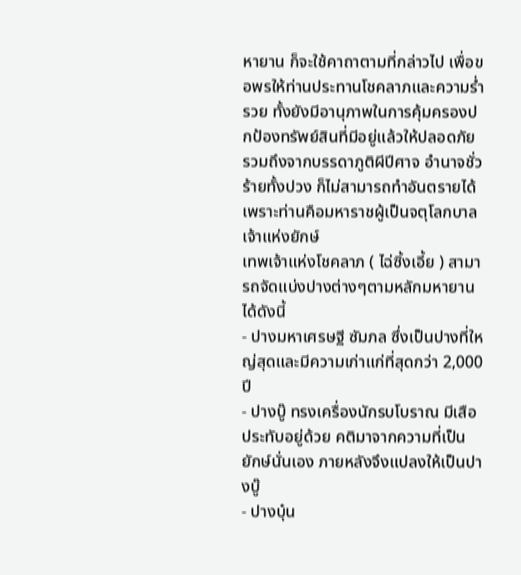หายาน ก็จะใช้คาถาตามที่กล่าวไป เพื่อขอพรให้ท่านประทานโชคลาภและความร่ำรวย ทั้งยังมีอานุภาพในการคุ้มครองปกป้องทรัพย์สินที่มีอยู่แล้วให้ปลอดภัย รวมถึงจากบรรดาภูติผีปีศาจ อำนาจชั่วร้ายทั้งปวง ก็ไม่สามารถทำอันตรายได้ เพราะท่านคือมหาราชผู้เป็นจตุโลกบาล เจ้าแห่งยักษ์
เทพเจ้าแห่งโชคลาภ ( ไฉ่ซิ้งเอี้ย ) สามารถจัดแบ่งปางต่างๆตามหลักมหายานได้ดังนี้
- ปางมหาเศรษฐี ซัมภล ซึ่งเป็นปางที่ใหญ่สุดและมีความเก่าแก่ที่สุดกว่า 2,000 ปี
- ปางบู๊ ทรงเครื่องนักรบโบราณ มีเสือประทับอยู่ด้วย คติมาจากความที่เป็นยักษ์นั่นเอง ภายหลังจึงแปลงให้เป็นปางบู๊
- ปางบุ๋น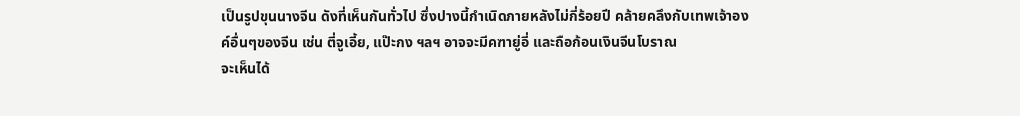เป็นรูปขุนนางจีน ดังที่เห็นกันทั่วไป ซึ่งปางนี้กำเนิดภายหลังไม่กี่ร้อยปี คล้ายคลึงกับเทพเจ้าองค์อื่นๆของจีน เช่น ตี่จูเอี้ย, แป๊ะกง ฯลฯ อาจจะมีคฑายู่อี่ และถือก้อนเงินจีนโบราณ
จะเห็นได้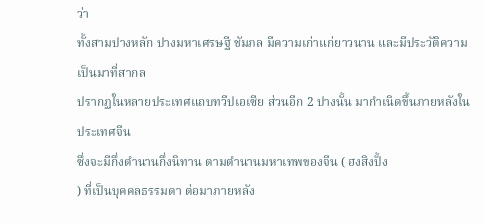ว่า
ทั้งสามปางหลัก ปางมหาเศรษฐี ชัมภล มีความเก่าแก่ยาวนาน และมีประวัติความเป็นมาที่สากล
ปรากฏในหลายประเทศแถบทวีปเอเซีย ส่วนอีก 2 ปางนั้น มากำเนิดขึ้นภายหลังในประเทศจีน
ซึ่งจะมีกึ่งตำนานกึ่งนิทาน ตามตำนานมหาเทพของจีน ( ฮงสิงปั้ง
) ที่เป็นบุคคลธรรมดา ต่อมาภายหลัง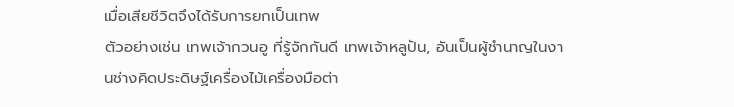เมื่อเสียชีวิตจึงได้รับการยกเป็นเทพ
ตัวอย่างเช่น เทพเจ้ากวนอู ที่รู้จักกันดี เทพเจ้าหลูปัน, อันเป็นผู้ชำนาญในงานช่างคิดประดิษฐ์เครื่องไม้เครื่องมือต่า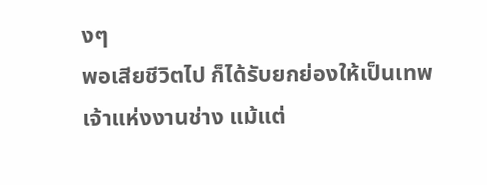งๆ
พอเสียชีวิตไป ก็ได้รับยกย่องให้เป็นเทพเจ้าแห่งงานช่าง แม้แต่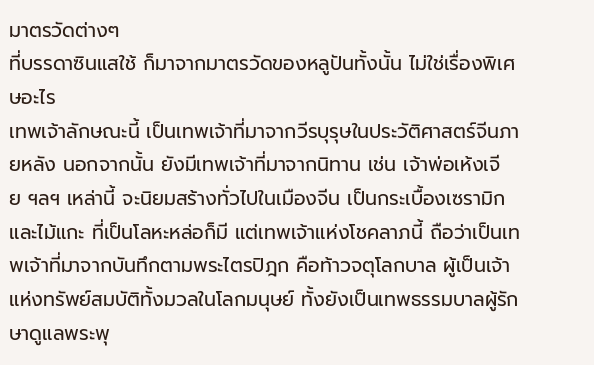มาตรวัดต่างๆ
ที่บรรดาซินแสใช้ ก็มาจากมาตรวัดของหลูปันทั้งนั้น ไม่ใช่เรื่องพิเศษอะไร
เทพเจ้าลักษณะนี้ เป็นเทพเจ้าที่มาจากวีรบุรุษในประวัติศาสตร์จีนภายหลัง นอกจากนั้น ยังมีเทพเจ้าที่มาจากนิทาน เช่น เจ้าพ่อเห้งเจีย ฯลฯ เหล่านี้ จะนิยมสร้างทั่วไปในเมืองจีน เป็นกระเบื้องเซรามิกและไม้แกะ ที่เป็นโลหะหล่อก็มี แต่เทพเจ้าแห่งโชคลาภนี้ ถือว่าเป็นเทพเจ้าที่มาจากบันทึกตามพระไตรปิฎก คือท้าวจตุโลกบาล ผู้เป็นเจ้าแห่งทรัพย์สมบัติทั้งมวลในโลกมนุษย์ ทั้งยังเป็นเทพธรรมบาลผู้รักษาดูแลพระพุ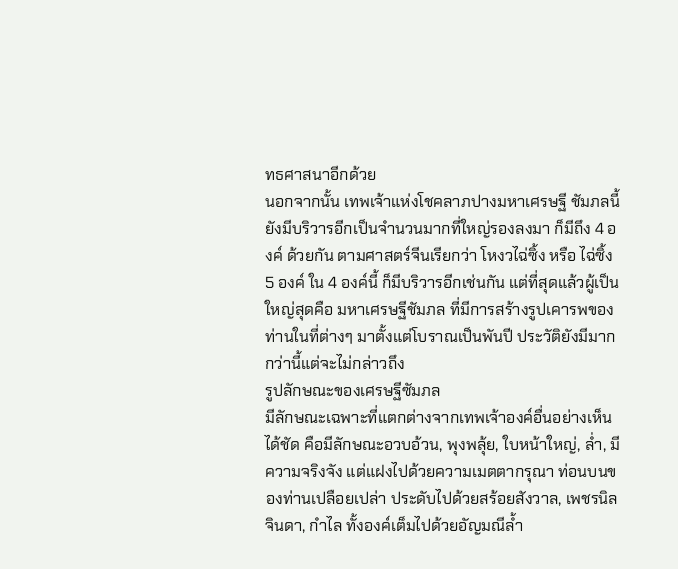ทธศาสนาอีกด้วย
นอกจากนั้น เทพเจ้าแห่งโชคลาภปางมหาเศรษฐี ชัมภลนี้ ยังมีบริวารอีกเป็นจำนวนมากที่ใหญ่รองลงมา ก็มีถึง 4 องค์ ด้วยกัน ตามศาสตร์จีนเรียกว่า โหงวไฉ่ซิ้ง หรือ ไฉ่ซิ้ง 5 องค์ ใน 4 องค์นี้ ก็มีบริวารอีกเช่นกัน แต่ที่สุดแล้วผู้เป็นใหญ่สุดคือ มหาเศรษฐีชัมภล ที่มีการสร้างรูปเคารพของท่านในที่ต่างๆ มาตั้งแต่โบราณเป็นพันปี ประวัติยังมีมากกว่านี้แต่จะไม่กล่าวถึง
รูปลักษณะของเศรษฐีซัมภล
มีลักษณะเฉพาะที่แตกต่างจากเทพเจ้าองค์อื่นอย่างเห็นได้ชัด คือมีลักษณะอวบอ้วน, พุงพลุ้ย, ใบหน้าใหญ่, ล่ำ, มีความจริงจัง แต่แฝงไปด้วยความเมตตากรุณา ท่อนบนของท่านเปลือยเปล่า ประดับไปด้วยสร้อยสังวาล, เพชรนิลจินดา, กำไล ทั้งองค์เต็มไปด้วยอัญมณีล้ำ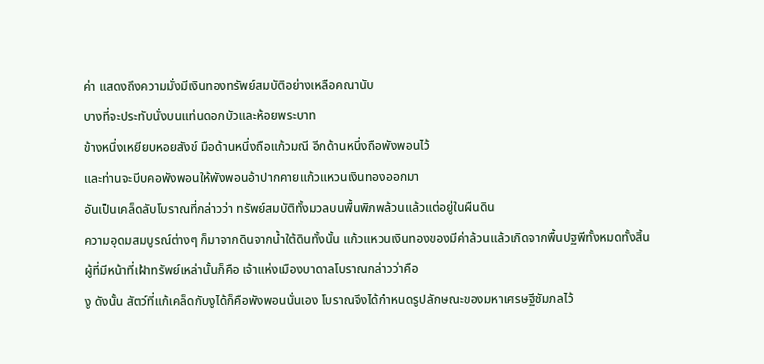ค่า แสดงถึงความมั่งมีเงินทองทรัพย์สมบัติอย่างเหลือคณานับ
บางที่จะประทับนั่งบนแท่นดอกบัวและห้อยพระบาท
ข้างหนึ่งเหยียบหอยสังข์ มือด้านหนึ่งถือแก้วมณี อีกด้านหนึ่งถือพังพอนไว้
และท่านจะบีบคอพังพอนให้พังพอนอ้าปากคายแก้วแหวนเงินทองออกมา
อันเป็นเคล็ดลับโบราณที่กล่าวว่า ทรัพย์สมบัติทั้งมวลบนพื้นพิภพล้วนแล้วแต่อยู่ในผืนดิน
ความอุดมสมบูรณ์ต่างๆ ก็มาจากดินจากน้ำใต้ดินทั้งนั้น แก้วแหวนเงินทองของมีค่าล้วนแล้วเกิดจากพื้นปฐพีทั้งหมดทั้งสิ้น
ผู้ที่มีหน้าที่เฝ้าทรัพย์เหล่านั้นก็คือ เจ้าแห่งเมืองบาดาลโบราณกล่าวว่าคือ
งู ดังนั้น สัตว์ที่แก้เคล็ดกับงูได้ก็คือพังพอนนั่นเอง โบราณจึงได้กำหนดรูปลักษณะของมหาเศรษฐีชัมภลไว้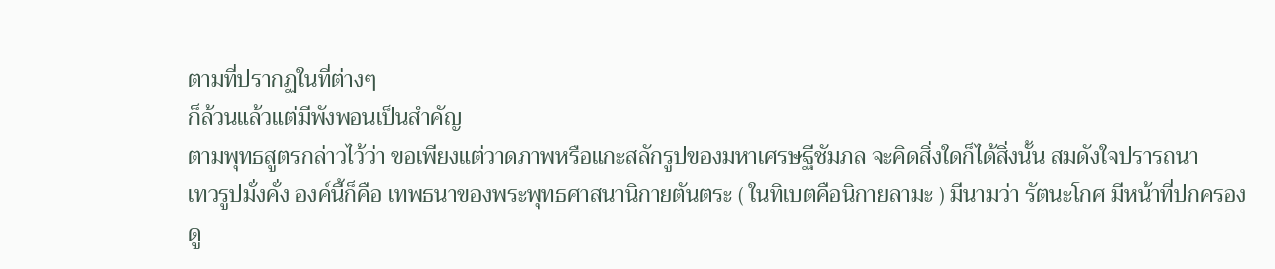ตามที่ปรากฏในที่ต่างๆ
ก็ล้วนแล้วแต่มีพังพอนเป็นสำคัญ
ตามพุทธสูตรกล่าวไว้ว่า ขอเพียงแต่วาดภาพหรือแกะสลักรูปของมหาเศรษฐีชัมภล จะคิดสิ่งใดก็ได้สิ่งนั้น สมดังใจปรารถนา
เทวรูปมั่งคั่ง องค์นี้ก็คือ เทพธนาของพระพุทธศาสนานิกายตันตระ ( ในทิเบตคือนิกายลามะ ) มีนามว่า รัตนะโกศ มีหน้าที่ปกครองดู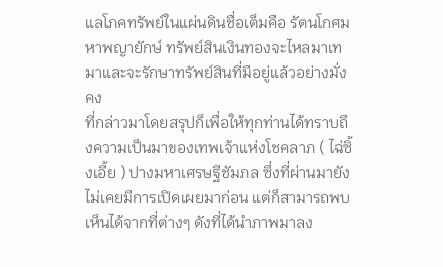แลโภคทรัพย์ในแผ่นดินชื่อเต็มคือ รัตนโกศมหาพญายักษ์ ทรัพย์สินเงินทองจะไหลมาเทมาและจะรักษาทรัพย์สินที่มีอยู่แล้วอย่างมั่งคง
ที่กล่าวมาโดยสรุปก็เพื่อให้ทุกท่านได้ทราบถึงความเป็นมาของเทพเจ้าแห่งโชคลาภ ( ไฉ่ซิ้งเอี้ย ) ปางมหาเศรษฐีชัมภล ซึ่งที่ผ่านมายังไม่เคยมีการเปิดเผยมาก่อน แต่ก็สามารถพบเห็นได้จากที่ต่างๆ ดังที่ได้นำภาพมาลง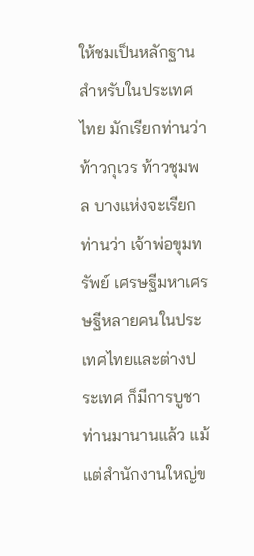ให้ชมเป็นหลักฐาน
สำหรับในประเทศไทย มักเรียกท่านว่า ท้าวกุเวร ท้าวชุมพล บางแห่งจะเรียกท่านว่า เจ้าพ่อขุมทรัพย์ เศรษฐีมหาเศรษฐีหลายคนในประเทศไทยและต่างประเทศ ก็มีการบูชาท่านมานานแล้ว แม้แต่สำนักงานใหญ่ข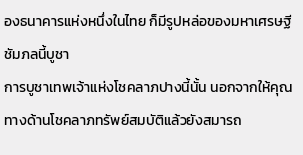องธนาคารแห่งหนึ่งในไทย ก็มีรูปหล่อของมหาเศรษฐีชัมภลนี้บูชา
การบูชาเทพเจ้าแห่งโชคลาภปางนี้นั้น นอกจากให้คุณทางด้านโชคลาภทรัพย์สมบัติแล้วยังสมารถ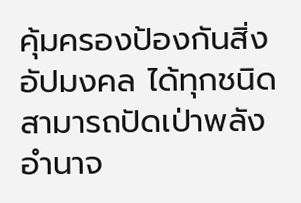คุ้มครองป้องกันสิ่งอัปมงคล ได้ทุกชนิด สามารถปัดเป่าพลังอำนาจ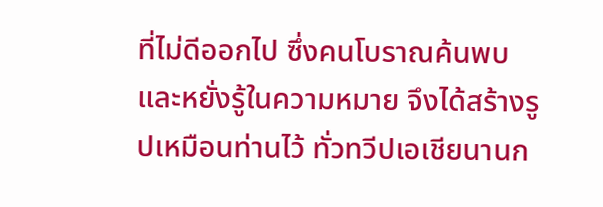ที่ไม่ดีออกไป ซึ่งคนโบราณค้นพบและหยั่งรู้ในความหมาย จึงได้สร้างรูปเหมือนท่านไว้ ทั่วทวีปเอเชียนานก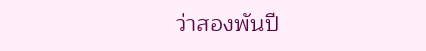ว่าสองพันปี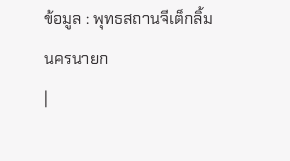ข้อมูล : พุทธสถานจีเต็กลิ้ม
นครนายก
|